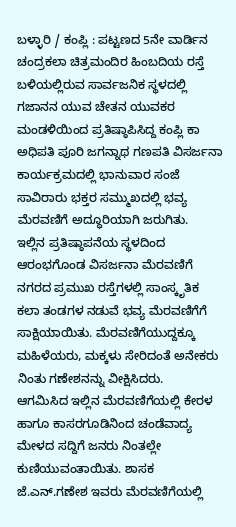ಬಳ್ಳಾರಿ / ಕಂಪ್ಲಿ : ಪಟ್ಟಣದ 5ನೇ ವಾರ್ಡಿನ ಚಂದ್ರಕಲಾ ಚಿತ್ರಮಂದಿರ ಹಿಂಬದಿಯ ರಸ್ತೆ ಬಳಿಯಲ್ಲಿರುವ ಸಾರ್ವಜನಿಕ ಸ್ಥಳದಲ್ಲಿ ಗಜಾನನ ಯುವ ಚೇತನ ಯುವಕರ ಮಂಡಳಿಯಿಂದ ಪ್ರತಿಷ್ಠಾಪಿಸಿದ್ದ ಕಂಪ್ಲಿ ಕಾ ಅಧಿಪತಿ ಪೂರಿ ಜಗನ್ನಾಥ ಗಣಪತಿ ವಿಸರ್ಜನಾ ಕಾರ್ಯಕ್ರಮದಲ್ಲಿ ಭಾನುವಾರ ಸಂಜೆ ಸಾವಿರಾರು ಭಕ್ತರ ಸಮ್ಮುಖದಲ್ಲಿ ಭವ್ಯ ಮೆರವಣಿಗೆ ಅದ್ಧೂರಿಯಾಗಿ ಜರುಗಿತು.
ಇಲ್ಲಿನ ಪ್ರತಿಷ್ಠಾಪನೆಯ ಸ್ಥಳದಿಂದ ಆರಂಭಗೊಂಡ ವಿಸರ್ಜನಾ ಮೆರವಣಿಗೆ ನಗರದ ಪ್ರಮುಖ ರಸ್ತೆಗಳಲ್ಲಿ ಸಾಂಸ್ಕೃತಿಕ ಕಲಾ ತಂಡಗಳ ನಡುವೆ ಭವ್ಯ ಮೆರವಣಿಗೆಗೆ ಸಾಕ್ಷಿಯಾಯಿತು. ಮೆರವಣಿಗೆಯುದ್ದಕ್ಕೂ ಮಹಿಳೆಯರು, ಮಕ್ಕಳು ಸೇರಿದಂತೆ ಅನೇಕರು ನಿಂತು ಗಣೇಶನನ್ನು ವೀಕ್ಷಿಸಿದರು.
ಆಗಮಿಸಿದ ಇಲ್ಲಿನ ಮೆರವಣಿಗೆಯಲ್ಲಿ ಕೇರಳ ಹಾಗೂ ಕಾಸರಗೂಡಿನಿಂದ ಚಂಡೆವಾದ್ಯ ಮೇಳದ ಸದ್ದಿಗೆ ಜನರು ನಿಂತಲ್ಲೇ ಕುಣಿಯುವಂತಾಯಿತು. ಶಾಸಕ ಜೆ.ಎನ್.ಗಣೇಶ ಇವರು ಮೆರವಣಿಗೆಯಲ್ಲಿ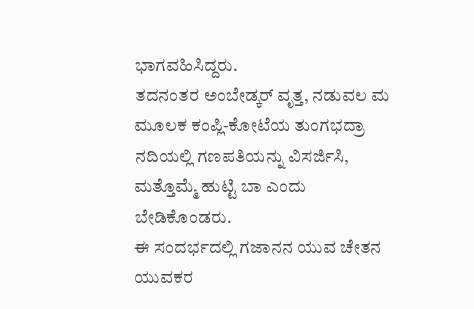ಭಾಗವಹಿಸಿದ್ದರು.
ತದನಂತರ ಅಂಬೇಡ್ಕರ್ ವೃತ್ತ, ನಡುವಲ ಮ ಮೂಲಕ ಕಂಪ್ಲಿ-ಕೋಟೆಯ ತುಂಗಭದ್ರಾ ನದಿಯಲ್ಲಿ ಗಣಪತಿಯನ್ನು ವಿಸರ್ಜಿಸಿ, ಮತ್ತೊಮ್ಮೆ ಹುಟ್ಟಿ ಬಾ ಎಂದು ಬೇಡಿಕೊಂಡರು.
ಈ ಸಂದರ್ಭದಲ್ಲಿ ಗಜಾನನ ಯುವ ಚೇತನ ಯುವಕರ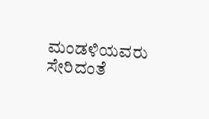ಮಂಡಳಿಯವರು ಸೇರಿದಂತೆ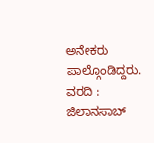ಅನೇಕರು ಪಾಲ್ಗೊಂಡಿದ್ದರು.
ವರದಿ : ಜಿಲಾನಸಾಬ್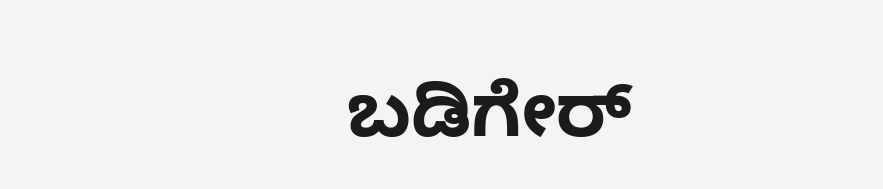ಬಡಿಗೇರ್